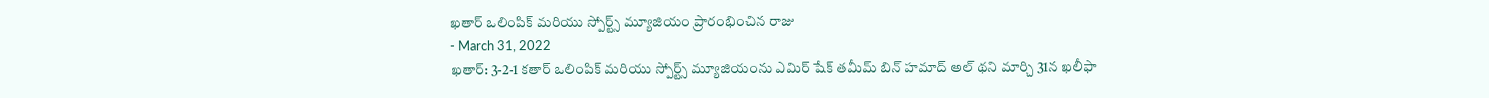ఖతార్ ఒలింపిక్ మరియు స్పోర్ట్స్ మ్యూజియం ప్రారంభించిన రాజు
- March 31, 2022
ఖతార్: 3-2-1 కతార్ ఒలింపిక్ మరియు స్పోర్ట్స్ మ్యూజియంను ఎమిర్ షేక్ తమీమ్ బిన్ హమాద్ అల్ థని మార్చి 31న ఖలీఫా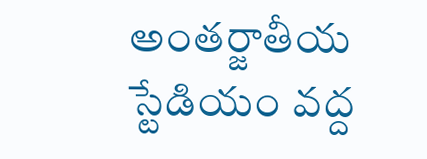అంతర్జాతీయ స్టేడియం వద్ద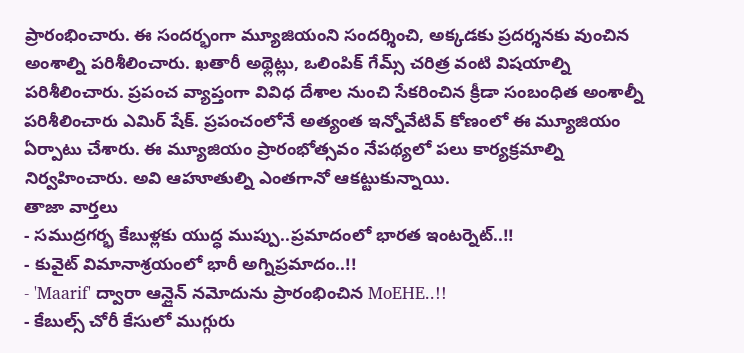ప్రారంభించారు. ఈ సందర్భంగా మ్యూజియంని సందర్శించి, అక్కడకు ప్రదర్శనకు వుంచిన అంశాల్ని పరిశీలించారు. ఖతారీ అథ్లెట్లు, ఒలింపిక్ గేమ్స్ చరిత్ర వంటి విషయాల్ని పరిశీలించారు. ప్రపంచ వ్యాప్తంగా వివిధ దేశాల నుంచి సేకరించిన క్రీడా సంబంధిత అంశాల్నీ పరిశీలించారు ఎమిర్ షేక్. ప్రపంచంలోనే అత్యంత ఇన్నోవేటివ్ కోణంలో ఈ మ్యూజియం ఏర్పాటు చేశారు. ఈ మ్యూజియం ప్రారంభోత్సవం నేపథ్యలో పలు కార్యక్రమాల్ని నిర్వహించారు. అవి ఆహూతుల్ని ఎంతగానో ఆకట్టుకున్నాయి.
తాజా వార్తలు
- సముద్రగర్భ కేబుళ్లకు యుద్ధ ముప్పు..ప్రమాదంలో భారత ఇంటర్నెట్..!!
- కువైట్ విమానాశ్రయంలో భారీ అగ్నిప్రమాదం..!!
- 'Maarif' ద్వారా ఆన్లైన్ నమోదును ప్రారంభించిన MoEHE..!!
- కేబుల్స్ చోరీ కేసులో ముగ్గురు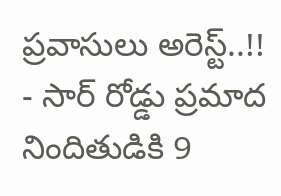ప్రవాసులు అరెస్ట్..!!
- సార్ రోడ్డు ప్రమాద నిందితుడికి 9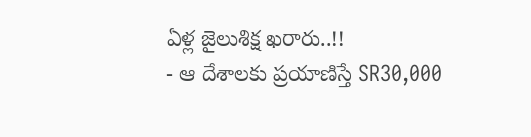ఏళ్ల జైలుశిక్ష ఖరారు..!!
- ఆ దేశాలకు ప్రయాణిస్తే SR30,000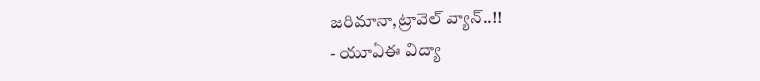జరిమానా,ట్రావెల్ వ్యాన్..!!
- యూఏఈ విద్యా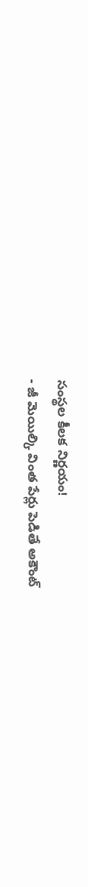సంస్థల కీలక నిర్ణయం!
- జీ మెయిల్కి వింత పేర్లు పెడితే అకౌంట్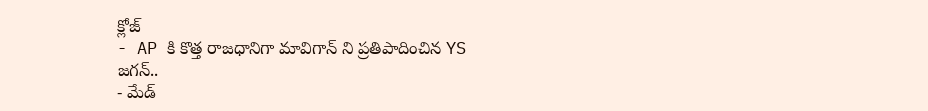క్లోజ్
- AP కి కొత్త రాజధానిగా మావిగాన్ ని ప్రతిపాదించిన YS జగన్..
- మేడ్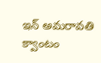ఇన్ అమరావతి క్వాంటం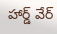హార్డ్ వేర్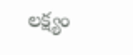లక్ష్యం